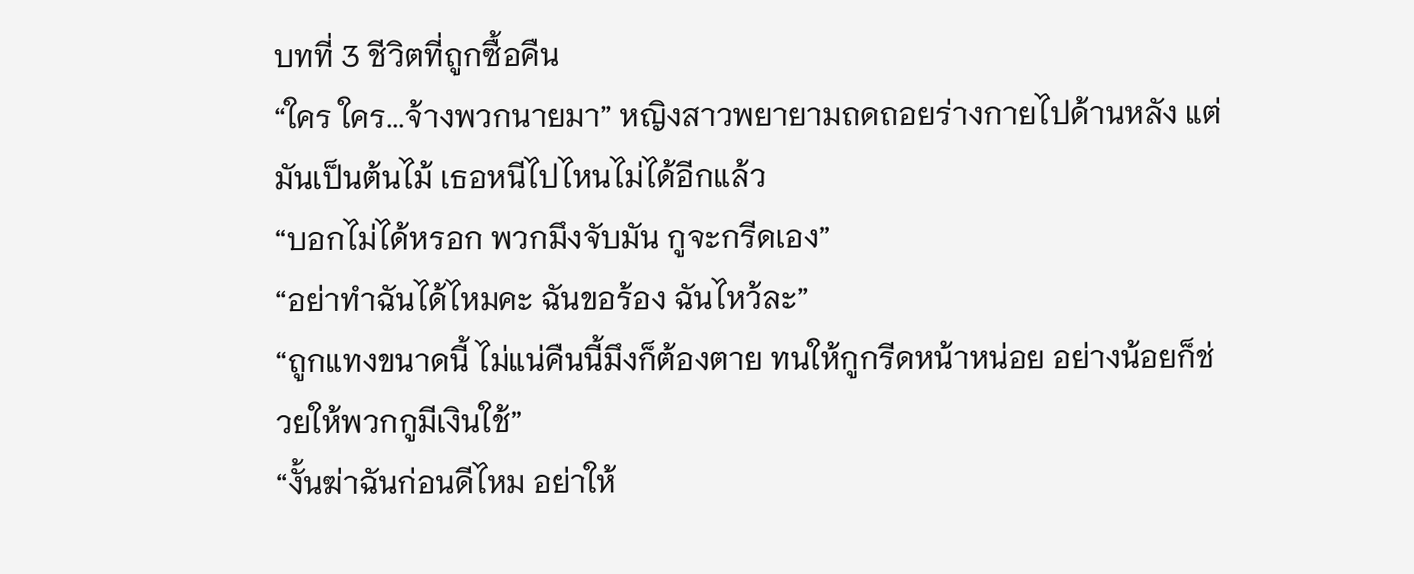บทที่ 3 ชีวิตที่ถูกซื้อคืน
“ใคร ใคร...จ้างพวกนายมา” หญิงสาวพยายามถดถอยร่างกายไปด้านหลัง แต่มันเป็นต้นไม้ เธอหนีไปไหนไม่ได้อีกแล้ว
“บอกไม่ได้หรอก พวกมึงจับมัน กูจะกรีดเอง”
“อย่าทำฉันได้ไหมคะ ฉันขอร้อง ฉันไหว้ละ”
“ถูกแทงขนาดนี้ ไม่แน่คืนนี้มึงก็ต้องตาย ทนให้กูกรีดหน้าหน่อย อย่างน้อยก็ช่วยให้พวกกูมีเงินใช้”
“งั้นฆ่าฉันก่อนดีไหม อย่าให้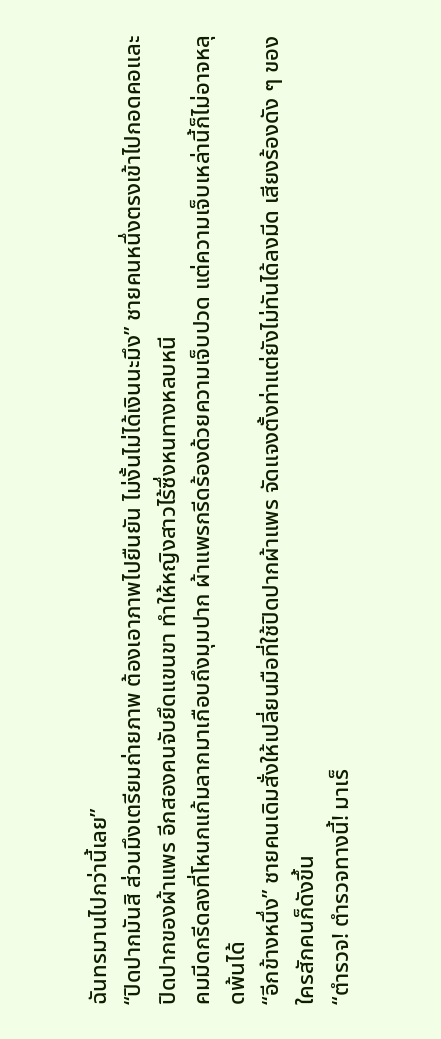ฉันทรมานไปกว่านี้เลย”
“ปิดปากมันสิ ส่วนมึงเตรียมถ่ายภาพ ต้องเอาภาพไปยืนยัน ไม่งั้นไม่ได้เงินนะมึง” ชายคนหนึ่งตรงเข้าไปกอดคอและปิดปากของผ้าแพร อีกสองคนจับยึดแขนขา ทำให้หญิงสาวไร้ซึ่งหนทางหลบหนี
คมมีดกรีดลงที่โหนกแก้มลากมาเกือบถึงมุมปาก ผ้าแพรกรีดร้องด้วยความเจ็บปวด แต่ความเจ็บเหล่านี้ก็ไม่อาจหลุดพ้นได้
“อีกข้างหนึ่ง” ชายคนเดิมสั่งให้เปลี่ยนมือที่ใช้ปิดปากผ้าแพร จัดแจงตั้งท่าแต่ยังไม่ทันได้ลงมีด เสียงร้องดัง ๆ ของใครสักคนก็ดังขึ้น
“ตำรวจ! ตำรวจทางนี้! มาเร็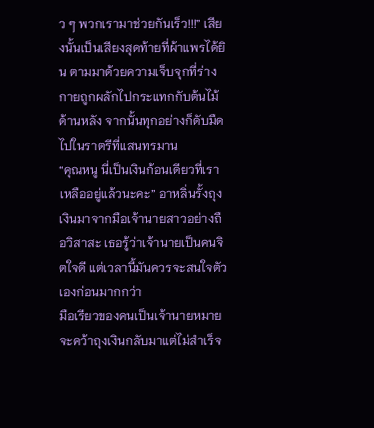ว ๆ พวกเรามาช่วยกันเร็ว!!!” เสียงนั้นเป็นเสียงสุดท้ายที่ผ้าแพรได้ยิน ตามมาด้วยความเจ็บจุกที่ร่างกายถูกผลักไปกระแทกกับต้นไม้ด้านหลัง จากนั้นทุกอย่างก็ดับมืดไปในราตรีที่แสนทรมาน
“คุณหนู นี่เป็นเงินก้อนเดียวที่เราเหลืออยู่แล้วนะคะ” อาหลิ่นรั้งถุงเงินมาจากมือเจ้านายสาวอย่างถือวิสาสะ เธอรู้ว่าเจ้านายเป็นคนจิตใจดี แต่เวลานี้มันควรจะสนใจตัวเองก่อนมากกว่า
มือเรียวของคนเป็นเจ้านายหมายจะคว้าถุงเงินกลับมาแต่ไม่สำเร็จ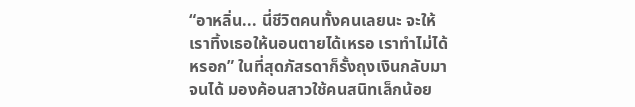“อาหลิ่น... นี่ชีวิตคนทั้งคนเลยนะ จะให้เราทิ้งเธอให้นอนตายได้เหรอ เราทำไม่ได้หรอก” ในที่สุดภัสรดาก็รั้งถุงเงินกลับมาจนได้ มองค้อนสาวใช้คนสนิทเล็กน้อย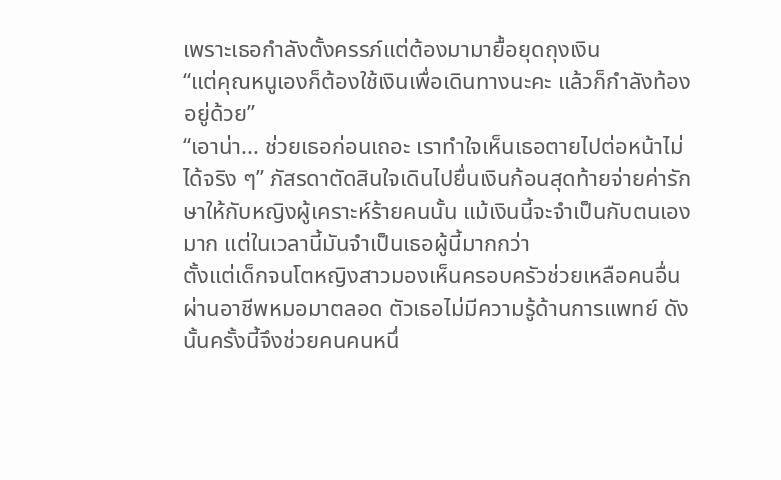เพราะเธอกำลังตั้งครรภ์แต่ต้องมามายื้อยุดถุงเงิน
“แต่คุณหนูเองก็ต้องใช้เงินเพื่อเดินทางนะคะ แล้วก็กำลังท้องอยู่ด้วย”
“เอาน่า... ช่วยเธอก่อนเถอะ เราทำใจเห็นเธอตายไปต่อหน้าไม่ได้จริง ๆ” ภัสรดาตัดสินใจเดินไปยื่นเงินก้อนสุดท้ายจ่ายค่ารักษาให้กับหญิงผู้เคราะห์ร้ายคนนั้น แม้เงินนี้จะจำเป็นกับตนเองมาก แต่ในเวลานี้มันจำเป็นเธอผู้นี้มากกว่า
ตั้งแต่เด็กจนโตหญิงสาวมองเห็นครอบครัวช่วยเหลือคนอื่นผ่านอาชีพหมอมาตลอด ตัวเธอไม่มีความรู้ด้านการแพทย์ ดังนั้นครั้งนี้จึงช่วยคนคนหนึ่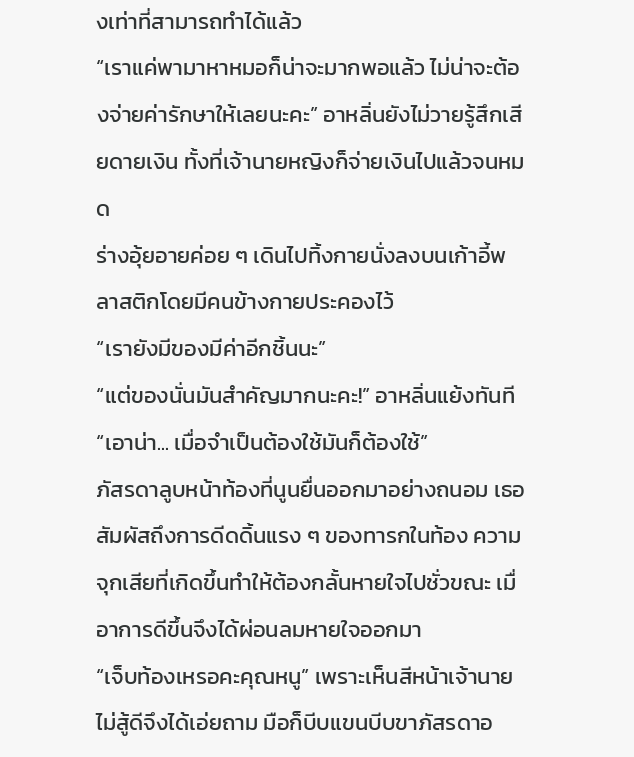งเท่าที่สามารถทำได้แล้ว
“เราแค่พามาหาหมอก็น่าจะมากพอแล้ว ไม่น่าจะต้องจ่ายค่ารักษาให้เลยนะคะ” อาหลิ่นยังไม่วายรู้สึกเสียดายเงิน ทั้งที่เจ้านายหญิงก็จ่ายเงินไปแล้วจนหมด
ร่างอุ้ยอายค่อย ๆ เดินไปทิ้งกายนั่งลงบนเก้าอี้พลาสติกโดยมีคนข้างกายประคองไว้
“เรายังมีของมีค่าอีกชิ้นนะ”
“แต่ของนั่นมันสำคัญมากนะคะ!” อาหลิ่นแย้งทันที
“เอาน่า... เมื่อจำเป็นต้องใช้มันก็ต้องใช้”
ภัสรดาลูบหน้าท้องที่นูนยื่นออกมาอย่างถนอม เธอสัมผัสถึงการดีดดิ้นแรง ๆ ของทารกในท้อง ความจุกเสียที่เกิดขึ้นทำให้ต้องกลั้นหายใจไปชั่วขณะ เมื่อาการดีขึ้นจึงได้ผ่อนลมหายใจออกมา
“เจ็บท้องเหรอคะคุณหนู” เพราะเห็นสีหน้าเจ้านายไม่สู้ดีจึงได้เอ่ยถาม มือก็บีบแขนบีบขาภัสรดาอ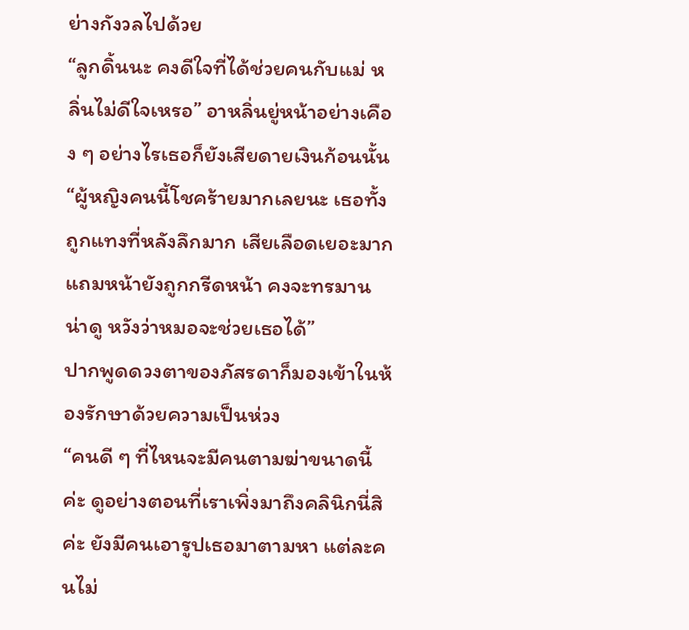ย่างกังวลไปด้วย
“ลูกดิ้นนะ คงดีใจที่ได้ช่วยคนกับแม่ หลิ่นไม่ดีใจเหรอ” อาหลิ่นยู่หน้าอย่างเคือง ๆ อย่างไรเธอก็ยังเสียดายเงินก้อนนั้น “ผู้หญิงคนนี้โชคร้ายมากเลยนะ เธอทั้งถูกแทงที่หลังลึกมาก เสียเลือดเยอะมาก แถมหน้ายังถูกกรีดหน้า คงจะทรมานน่าดู หวังว่าหมอจะช่วยเธอได้”
ปากพูดดวงตาของภัสรดาก็มองเข้าในห้องรักษาด้วยความเป็นห่วง
“คนดี ๆ ที่ไหนจะมีคนตามฆ่าขนาดนี้ค่ะ ดูอย่างตอนที่เราเพิ่งมาถึงคลินิกนี่สิค่ะ ยังมีคนเอารูปเธอมาตามหา แต่ละคนไม่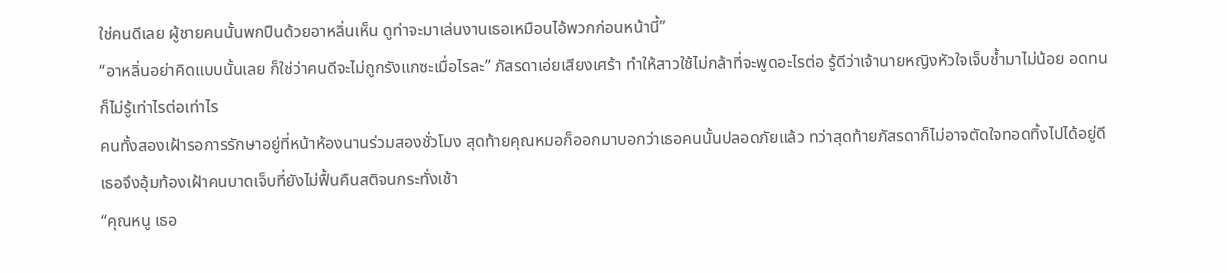ใช่คนดีเลย ผู้ชายคนนั้นพกปืนด้วยอาหลิ่นเห็น ดูท่าจะมาเล่นงานเธอเหมือนไอ้พวกก่อนหน้านี้”
“อาหลิ่นอย่าคิดแบบนั้นเลย ก็ใช่ว่าคนดีจะไม่ถูกรังแกซะเมื่อไรละ” ภัสรดาเอ่ยเสียงเศร้า ทำให้สาวใช้ไม่กล้าที่จะพูดอะไรต่อ รู้ดีว่าเจ้านายหญิงหัวใจเจ็บช้ำมาไม่น้อย อดทนก็ไม่รู้เท่าไรต่อเท่าไร
คนทั้งสองเฝ้ารอการรักษาอยู่ที่หน้าห้องนานร่วมสองชั่วโมง สุดท้ายคุณหมอก็ออกมาบอกว่าเธอคนนั้นปลอดภัยแล้ว ทว่าสุดท้ายภัสรดาก็ไม่อาจตัดใจทอดทิ้งไปได้อยู่ดี เธอจึงอุ้มท้องเฝ้าคนบาดเจ็บที่ยังไม่ฟื้นคืนสติจนกระทั่งเช้า
“คุณหนู เธอ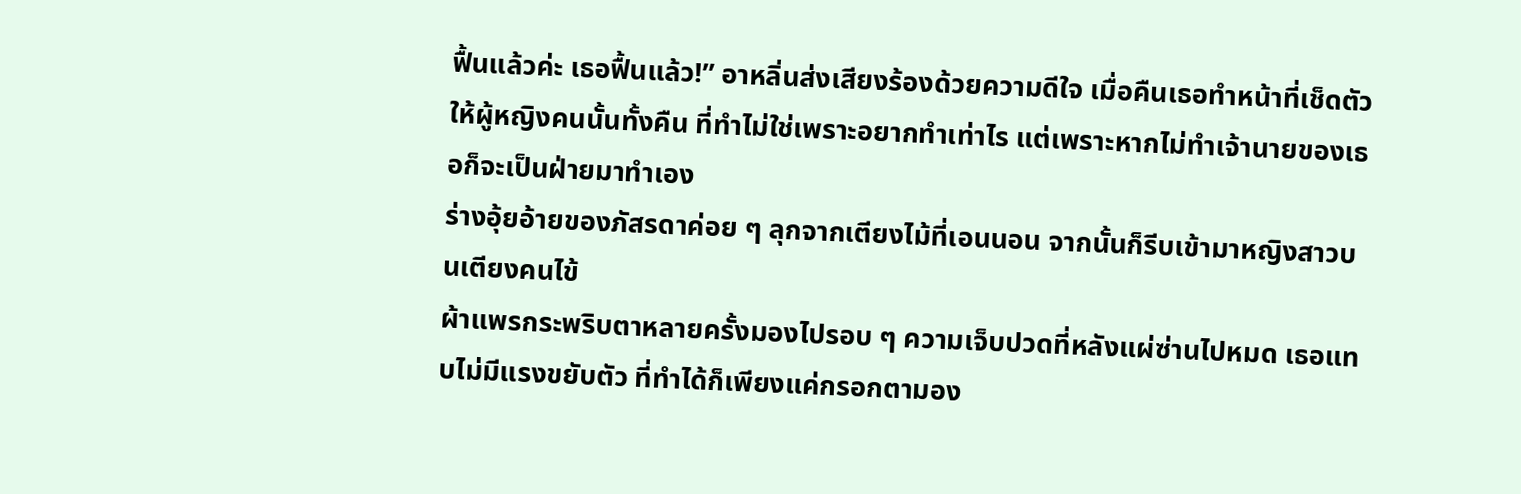ฟื้นแล้วค่ะ เธอฟื้นแล้ว!” อาหลิ่นส่งเสียงร้องด้วยความดีใจ เมื่อคืนเธอทำหน้าที่เช็ดตัวให้ผู้หญิงคนนั้นทั้งคืน ที่ทำไม่ใช่เพราะอยากทำเท่าไร แต่เพราะหากไม่ทำเจ้านายของเธอก็จะเป็นฝ่ายมาทำเอง
ร่างอุ้ยอ้ายของภัสรดาค่อย ๆ ลุกจากเตียงไม้ที่เอนนอน จากนั้นก็รีบเข้ามาหญิงสาวบนเตียงคนไข้
ผ้าแพรกระพริบตาหลายครั้งมองไปรอบ ๆ ความเจ็บปวดที่หลังแผ่ซ่านไปหมด เธอแทบไม่มีแรงขยับตัว ที่ทำได้ก็เพียงแค่กรอกตามอง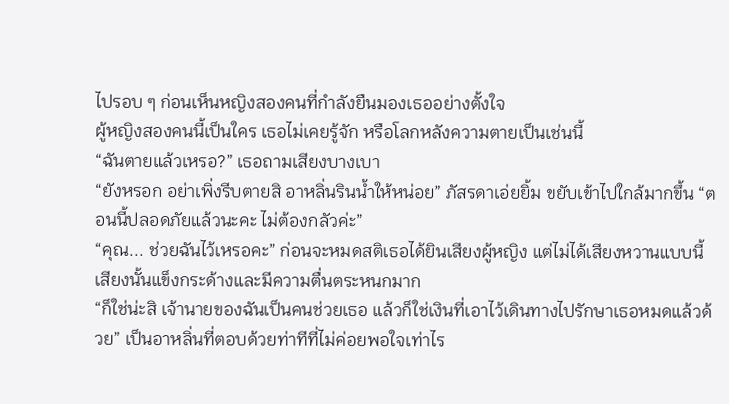ไปรอบ ๆ ก่อนเห็นหญิงสองคนที่กำลังยืนมองเธออย่างตั้งใจ
ผู้หญิงสองคนนี้เป็นใคร เธอไม่เคยรู้จัก หรือโลกหลังความตายเป็นเช่นนี้
“ฉันตายแล้วเหรอ?” เธอถามเสียงบางเบา
“ยังหรอก อย่าเพิ่งรีบตายสิ อาหลิ่นรินน้ำให้หน่อย” ภัสรดาเอ่ยยิ้ม ขยับเข้าไปใกล้มากขึ้น “ตอนนี้ปลอดภัยแล้วนะคะ ไม่ต้องกลัวค่ะ”
“คุณ... ช่วยฉันไว้เหรอคะ” ก่อนจะหมดสติเธอได้ยินเสียงผู้หญิง แต่ไม่ได้เสียงหวานแบบนี้ เสียงนั้นแข็งกระด้างและมีความตื่นตระหนกมาก
“ก็ใช่น่ะสิ เจ้านายของฉันเป็นคนช่วยเธอ แล้วก็ใช่เงินที่เอาไว้เดินทางไปรักษาเธอหมดแล้วด้วย” เป็นอาหลิ่นที่ตอบด้วยท่าทีที่ไม่ค่อยพอใจเท่าไร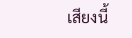เสียงนี้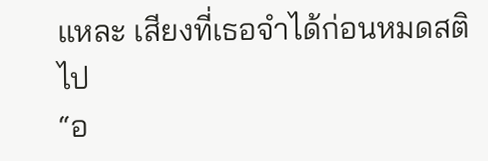แหละ เสียงที่เธอจำได้ก่อนหมดสติไป
“อ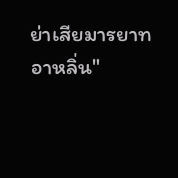ย่าเสียมารยาทอาหลิ่น"